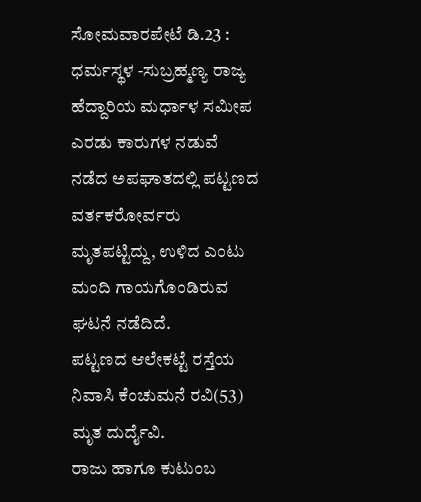ಸೋಮವಾರಪೇಟೆ ಡಿ.23 : ಧರ್ಮಸ್ಥಳ -ಸುಬ್ರಹ್ಮಣ್ಯ ರಾಜ್ಯ ಹೆದ್ದಾರಿಯ ಮರ್ಧಾಳ ಸಮೀಪ ಎರಡು ಕಾರುಗಳ ನಡುವೆ ನಡೆದ ಅಪಘಾತದಲ್ಲಿ ಪಟ್ಟಣದ ವರ್ತಕರೋರ್ವರು ಮೃತಪಟ್ಟಿದ್ದು, ಉಳಿದ ಎಂಟು ಮಂದಿ ಗಾಯಗೊಂಡಿರುವ ಘಟನೆ ನಡೆದಿದೆ.
ಪಟ್ಟಣದ ಆಲೇಕಟ್ಟೆ ರಸ್ತೆಯ ನಿವಾಸಿ ಕೆಂಚುಮನೆ ರವಿ(53) ಮೃತ ದುರ್ದೈವಿ.
ರಾಜು ಹಾಗೂ ಕುಟುಂಬ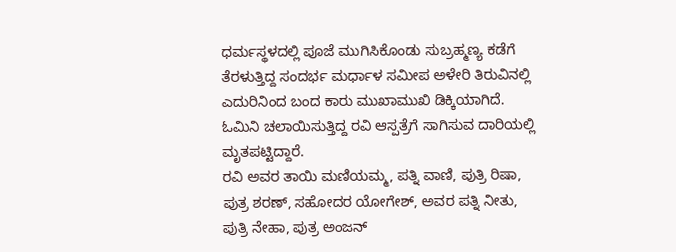ಧರ್ಮಸ್ಥಳದಲ್ಲಿ ಪೂಜೆ ಮುಗಿಸಿಕೊಂಡು ಸುಬ್ರಹ್ಮಣ್ಯ ಕಡೆಗೆ ತೆರಳುತ್ತಿದ್ದ ಸಂದರ್ಭ ಮರ್ಧಾಳ ಸಮೀಪ ಅಳೇರಿ ತಿರುವಿನಲ್ಲಿ ಎದುರಿನಿಂದ ಬಂದ ಕಾರು ಮುಖಾಮುಖಿ ಡಿಕ್ಕಿಯಾಗಿದೆ. ಓಮಿನಿ ಚಲಾಯಿಸುತ್ತಿದ್ದ ರವಿ ಆಸ್ಪತ್ರೆಗೆ ಸಾಗಿಸುವ ದಾರಿಯಲ್ಲಿ ಮೃತಪಟ್ಟಿದ್ದಾರೆ.
ರವಿ ಅವರ ತಾಯಿ ಮಣಿಯಮ್ಮ, ಪತ್ನಿ ವಾಣಿ, ಪುತ್ರಿ ರಿಷಾ, ಪುತ್ರ ಶರಣ್, ಸಹೋದರ ಯೋಗೇಶ್, ಅವರ ಪತ್ನಿ ನೀತು, ಪುತ್ರಿ ನೇಹಾ, ಪುತ್ರ ಅಂಜನ್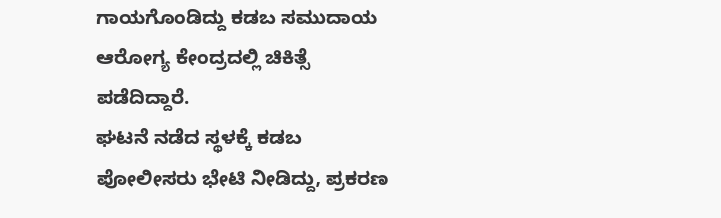ಗಾಯಗೊಂಡಿದ್ದು ಕಡಬ ಸಮುದಾಯ ಆರೋಗ್ಯ ಕೇಂದ್ರದಲ್ಲಿ ಚಿಕಿತ್ಸೆ ಪಡೆದಿದ್ದಾರೆ.
ಘಟನೆ ನಡೆದ ಸ್ಥಳಕ್ಕೆ ಕಡಬ ಪೋಲೀಸರು ಭೇಟಿ ನೀಡಿದ್ದು, ಪ್ರಕರಣ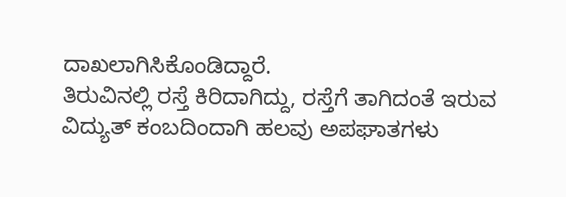ದಾಖಲಾಗಿಸಿಕೊಂಡಿದ್ದಾರೆ.
ತಿರುವಿನಲ್ಲಿ ರಸ್ತೆ ಕಿರಿದಾಗಿದ್ದು, ರಸ್ತೆಗೆ ತಾಗಿದಂತೆ ಇರುವ ವಿದ್ಯುತ್ ಕಂಬದಿಂದಾಗಿ ಹಲವು ಅಪಘಾತಗಳು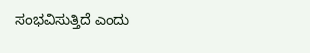ಸಂಭವಿಸುತ್ತಿದೆ ಎಂದು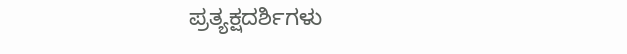ಪ್ರತ್ಯಕ್ಷದರ್ಶಿಗಳು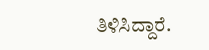ತಿಳಿಸಿದ್ದಾರೆ.